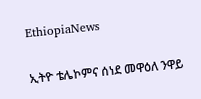EthiopiaNews

ኢትዮ ቴሌኮምና ሰነደ መዋዕለ ንዋይ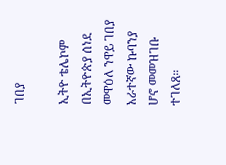ገበያ

ኢትዮ ቴሌኮም በኢትዮጵያ ሰነደ መዋዕለ ንዋይ ገበያ አራተኛው ኩባንያ ሆኖ መመዝገቡ ተገለጸ።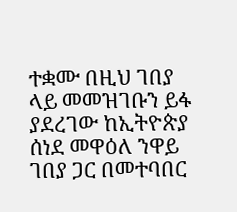ተቋሙ በዚህ ገበያ ላይ መመዝገቡን ይፋ ያደረገው ከኢትዮጵያ ሰነደ መዋዕለ ንዋይ ገበያ ጋር በመተባበር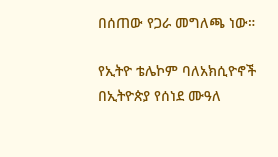በሰጠው የጋራ መግለጫ ነው።

የኢትዮ ቴሌኮም ባለአክሲዮኖች በኢትዮጵያ የሰነደ ሙዓለ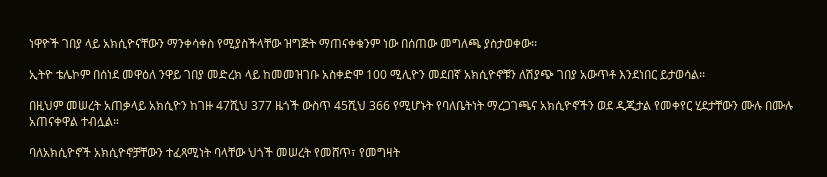ነዋዮች ገበያ ላይ አክሲዮናቸውን ማንቀሳቀስ የሚያስችላቸው ዝግጅት ማጠናቀቁንም ነው በሰጠው መግለጫ ያስታወቀው፡፡

ኢትዮ ቴሌኮም በሰነደ መዋዕለ ንዋይ ገበያ መድረክ ላይ ከመመዝገቡ አስቀድሞ 100 ሚሊዮን መደበኛ አክሲዮኖቹን ለሽያጭ ገበያ አውጥቶ እንደነበር ይታወሳል፡፡

በዚህም መሠረት አጠቃላይ አክሲዮን ከገዙ 47ሺህ 377 ዜጎች ውስጥ 45ሺህ 366 የሚሆኑት የባለቤትነት ማረጋገጫና አክሲዮኖችን ወደ ዲጂታል የመቀየር ሂደታቸውን ሙሉ በሙሉ አጠናቀዋል ተብሏል።

ባለአክሲዮኖች አክሲዮኖቻቸውን ተፈጻሚነት ባላቸው ህጎች መሠረት የመሸጥ፣ የመግዛት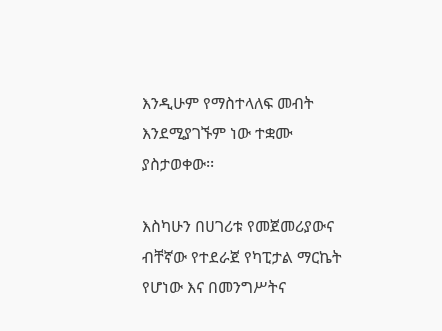እንዲሁም የማስተላለፍ መብት እንደሚያገኙም ነው ተቋሙ ያስታወቀው፡፡

እስካሁን በሀገሪቱ የመጀመሪያውና ብቸኛው የተደራጀ የካፒታል ማርኬት የሆነው እና በመንግሥትና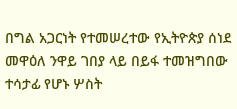በግል አጋርነት የተመሠረተው የኢትዮጵያ ሰነደ መዋዕለ ንዋይ ገበያ ላይ በይፋ ተመዝግበው ተሳታፊ የሆኑ ሦስት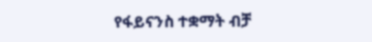የፋይናንስ ተቋማት ብቻ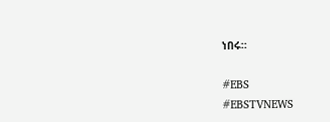ነበሩ።

#EBS
#EBSTVNEWS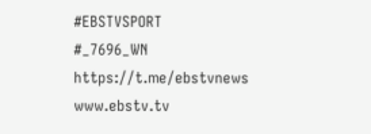#EBSTVSPORT
#_7696_WN
https://t.me/ebstvnews
www.ebstv.tv